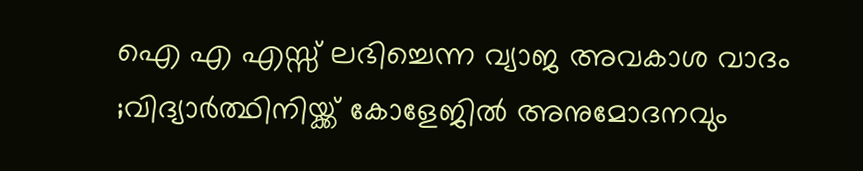ഐ എ എസ്സ് ലഭിച്ചെന്ന വ്യാജ അവകാശ വാദം ;വിദ്യാർത്ഥിനിയ്ക്ക് കോളേജിൽ അനുമോദനവും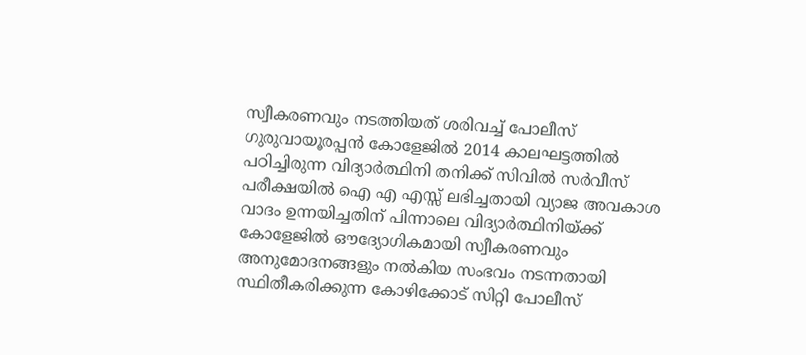സ്വീകരണവും നടത്തിയത് ശരിവച്ച് പോലീസ്
ഗുരുവായൂരപ്പൻ കോളേജിൽ 2014 കാലഘട്ടത്തിൽ പഠിച്ചിരുന്ന വിദ്യാർത്ഥിനി തനിക്ക് സിവിൽ സർവീസ് പരീക്ഷയിൽ ഐ എ എസ്സ് ലഭിച്ചതായി വ്യാജ അവകാശ വാദം ഉന്നയിച്ചതിന് പിന്നാലെ വിദ്യാർത്ഥിനിയ്ക്ക് കോളേജിൽ ഔദ്യോഗികമായി സ്വീകരണവും അനുമോദനങ്ങളും നൽകിയ സംഭവം നടന്നതായി സ്ഥിതീകരിക്കുന്ന കോഴിക്കോട് സിറ്റി പോലീസ്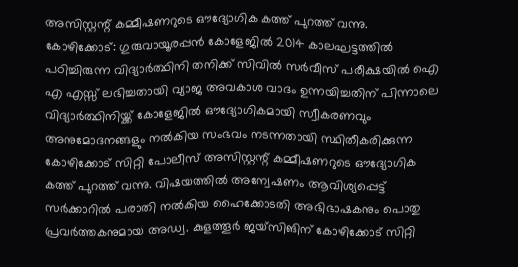അസിസ്റ്റന്റ് കമ്മീഷണറുടെ ഔദ്യോഗിക കത്ത് പുറത്ത് വന്നു.
കോഴിക്കോട്: ഗുരുവായൂരപ്പൻ കോളേജിൽ 2014 കാലഘട്ടത്തിൽ പഠിച്ചിരുന്ന വിദ്യാർത്ഥിനി തനിക്ക് സിവിൽ സർവീസ് പരീക്ഷയിൽ ഐ എ എസ്സ് ലഭിച്ചതായി വ്യാജ അവകാശ വാദം ഉന്നയിച്ചതിന് പിന്നാലെ വിദ്യാർത്ഥിനിയ്ക്ക് കോളേജിൽ ഔദ്യോഗികമായി സ്വീകരണവും അനുമോദനങ്ങളും നൽകിയ സംഭവം നടന്നതായി സ്ഥിതീകരിക്കുന്ന കോഴിക്കോട് സിറ്റി പോലീസ് അസിസ്റ്റന്റ് കമ്മീഷണറുടെ ഔദ്യോഗിക കത്ത് പുറത്ത് വന്നു. വിഷയത്തിൽ അന്വേഷണം ആവിശ്യപ്പെട്ട് സർക്കാറിൽ പരാതി നൽകിയ ഹൈക്കോടതി അഭിഭാഷകനും പൊതു പ്രവർത്തകനുമായ അഡ്വ. കുളത്തൂർ ജയ്സിങിന് കോഴിക്കോട് സിറ്റി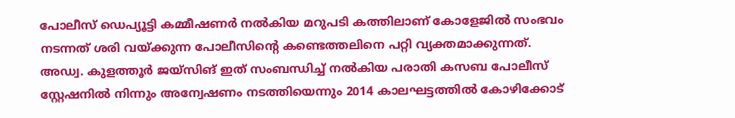പോലീസ് ഡെപ്യൂട്ടി കമ്മീഷണർ നൽകിയ മറുപടി കത്തിലാണ് കോളേജിൽ സംഭവം നടന്നത് ശരി വയ്ക്കുന്ന പോലീസിന്റെ കണ്ടെത്തലിനെ പറ്റി വ്യക്തമാക്കുന്നത്.
അഡ്വ. കുളത്തൂർ ജയ്സിങ് ഇത് സംബന്ധിച്ച് നൽകിയ പരാതി കസബ പോലീസ് സ്റ്റേഷനിൽ നിന്നും അന്വേഷണം നടത്തിയെന്നും 2014 കാലഘട്ടത്തിൽ കോഴിക്കോട്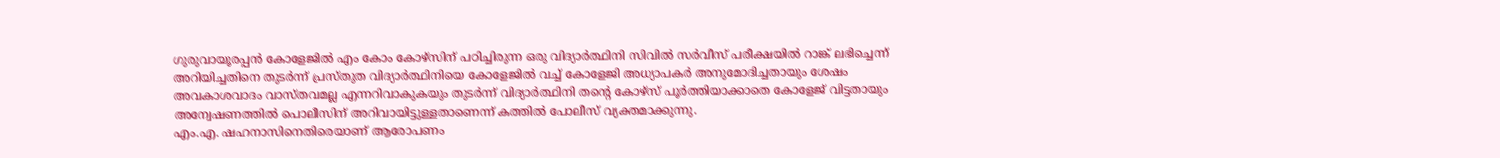ഗുരുവായൂരപ്പൻ കോളേജിൽ എം കോം കോഴ്സിന് പഠിച്ചിരുന്ന ഒരു വിദ്യാർത്ഥിനി സിവിൽ സർവീസ് പരീക്ഷയിൽ റാങ്ക് ലഭിച്ചെന്ന് അറിയിച്ചതിനെ തുടർന്ന് പ്രസ്തുത വിദ്യാർത്ഥിനിയെ കോളേജിൽ വച്ച് കോളേജി അധ്യാപകർ അനുമോദിച്ചതായും ശേഷം അവകാശവാദം വാസ്തവമല്ല എന്നറിവാകുകയും തുടർന്ന് വിദ്യാർത്ഥിനി തന്റെ കോഴ്സ് പൂർത്തിയാക്കാതെ കോളേജ് വിട്ടതായും അന്വേഷണത്തിൽ പൊലീസിന് അറിവായിട്ടുള്ളതാണെന്ന് കത്തിൽ പോലീസ് വ്യക്തമാക്കുന്നു.
എം.എ. ഷഹനാസിനെതിരെയാണ് ആരോപണം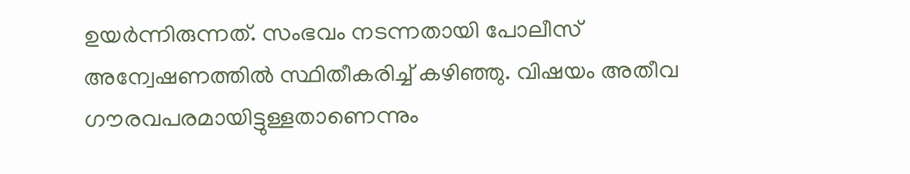ഉയർന്നിരുന്നത്. സംഭവം നടന്നതായി പോലീസ് അന്വേഷണത്തിൽ സ്ഥിതീകരിച്ച് കഴിഞ്ഞു. വിഷയം അതീവ ഗൗരവപരമായിട്ടുള്ളതാണെന്നും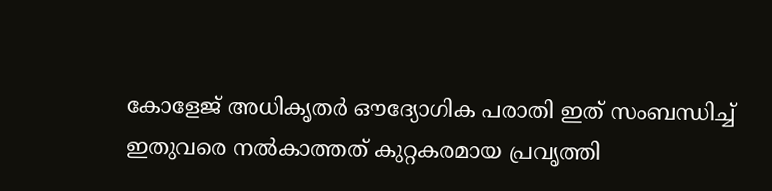കോളേജ് അധികൃതർ ഔദ്യോഗിക പരാതി ഇത് സംബന്ധിച്ച് ഇതുവരെ നൽകാത്തത് കുറ്റകരമായ പ്രവൃത്തി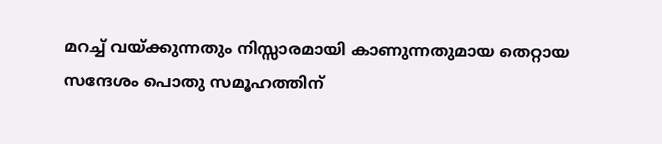മറച്ച് വയ്ക്കുന്നതും നിസ്സാരമായി കാണുന്നതുമായ തെറ്റായ സന്ദേശം പൊതു സമൂഹത്തിന്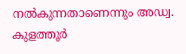നൽകുന്നതാണെന്നും അഡ്വ. കുളത്തൂർ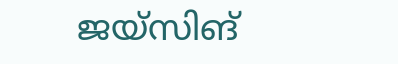ജയ്സിങ്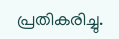പ്രതികരിച്ചു.